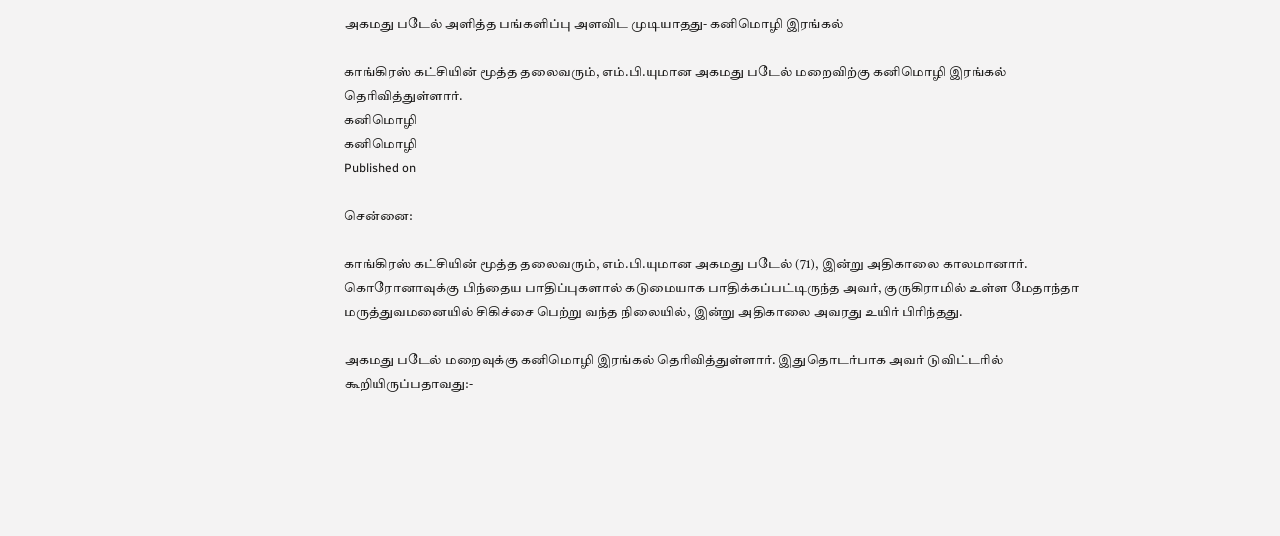அகமது படேல் அளித்த பங்களிப்பு அளவிட முடியாதது- கனிமொழி இரங்கல்

காங்கிரஸ் கட்சியின் மூத்த தலைவரும், எம்.பி.யுமான அகமது படேல் மறைவிற்கு கனிமொழி இரங்கல் தெரிவித்துள்ளார்.
கனிமொழி
கனிமொழி
Published on

சென்னை:

காங்கிரஸ் கட்சியின் மூத்த தலைவரும், எம்.பி.யுமான அகமது படேல் (71), இன்று அதிகாலை காலமானார். கொரோனாவுக்கு பிந்தைய பாதிப்புகளால் கடுமையாக பாதிக்கப்பட்டிருந்த அவர், குருகிராமில் உள்ள மேதாந்தா மருத்துவமனையில் சிகிச்சை பெற்று வந்த நிலையில், இன்று அதிகாலை அவரது உயிர் பிரிந்தது.

அகமது படேல் மறைவுக்கு கனிமொழி இரங்கல் தெரிவித்துள்ளார். இதுதொடர்பாக அவர் டுவிட்டரில் கூறியிருப்பதாவது:-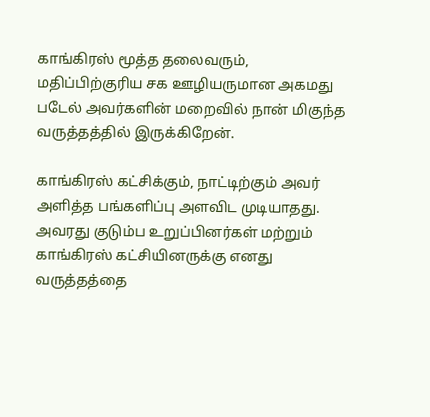காங்கிரஸ் மூத்த தலைவரும், மதிப்பிற்குரிய சக ஊழியருமான அகமது படேல் அவர்களின் மறைவில் நான் மிகுந்த வருத்தத்தில் இருக்கிறேன்.

காங்கிரஸ் கட்சிக்கும், நாட்டிற்கும் அவர் அளித்த பங்களிப்பு அளவிட முடியாதது. அவரது குடும்ப உறுப்பினர்கள் மற்றும் காங்கிரஸ் கட்சியினருக்கு எனது வருத்தத்தை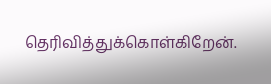தெரிவித்துக்கொள்கிறேன்.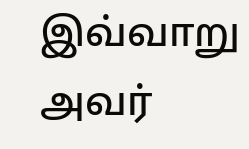இவ்வாறு அவர்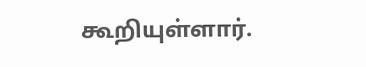கூறியுள்ளார்.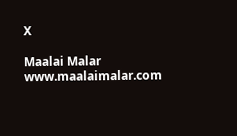X

Maalai Malar
www.maalaimalar.com